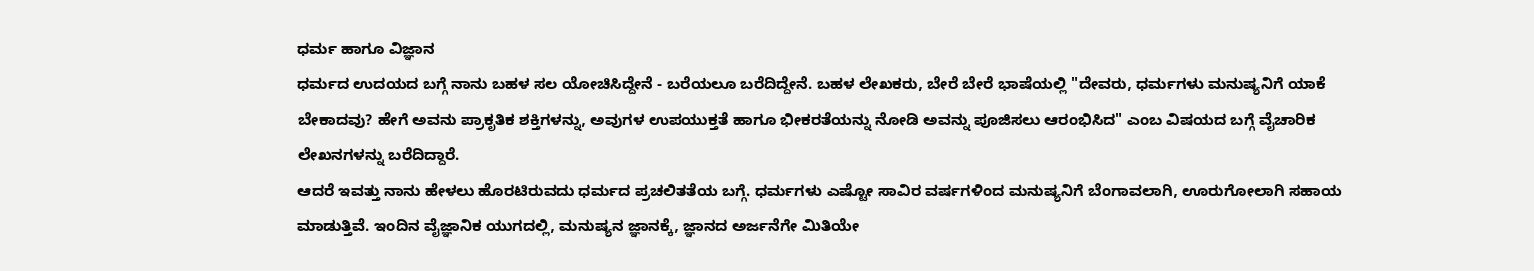ಧರ್ಮ ಹಾಗೂ ವಿಜ್ಞಾನ
ಧರ್ಮದ ಉದಯದ ಬಗ್ಗೆ ನಾನು ಬಹಳ ಸಲ ಯೋಚಿಸಿದ್ದೇನೆ - ಬರೆಯಲೂ ಬರೆದಿದ್ದೇನೆ. ಬಹಳ ಲೇಖಕರು, ಬೇರೆ ಬೇರೆ ಭಾಷೆಯಲ್ಲಿ "ದೇವರು, ಧರ್ಮಗಳು ಮನುಷ್ಯನಿಗೆ ಯಾಕೆ ಬೇಕಾದವು? ಹೇಗೆ ಅವನು ಪ್ರಾಕೃತಿಕ ಶಕ್ತಿಗಳನ್ನು, ಅವುಗಳ ಉಪಯುಕ್ತತೆ ಹಾಗೂ ಭೀಕರತೆಯನ್ನು ನೋಡಿ ಅವನ್ನು ಪೂಜಿಸಲು ಆರಂಭಿಸಿದ" ಎಂಬ ವಿಷಯದ ಬಗ್ಗೆ ವೈಚಾರಿಕ ಲೇಖನಗಳನ್ನು ಬರೆದಿದ್ದಾರೆ.
ಆದರೆ ಇವತ್ತು ನಾನು ಹೇಳಲು ಹೊರಟಿರುವದು ಧರ್ಮದ ಪ್ರಚಲಿತತೆಯ ಬಗ್ಗೆ. ಧರ್ಮಗಳು ಎಷ್ಟೋ ಸಾವಿರ ವರ್ಷಗಳಿಂದ ಮನುಷ್ಯನಿಗೆ ಬೆಂಗಾವಲಾಗಿ, ಊರುಗೋಲಾಗಿ ಸಹಾಯ ಮಾಡುತ್ತಿವೆ. ಇಂದಿನ ವೈಜ್ಞಾನಿಕ ಯುಗದಲ್ಲಿ, ಮನುಷ್ಯನ ಜ್ಞಾನಕ್ಕೆ, ಜ್ಞಾನದ ಅರ್ಜನೆಗೇ ಮಿತಿಯೇ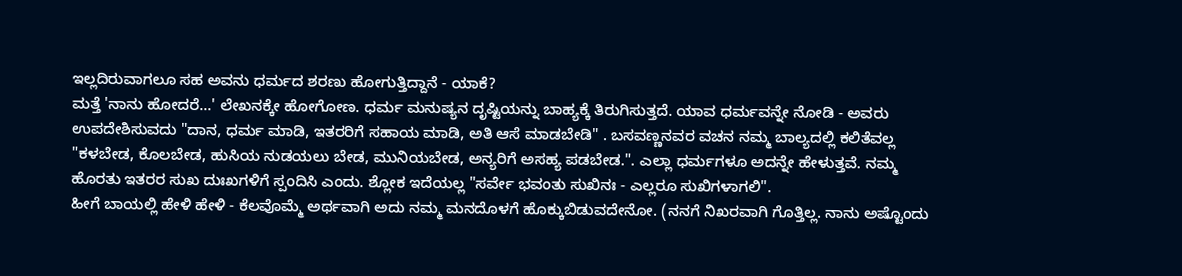ಇಲ್ಲದಿರುವಾಗಲೂ ಸಹ ಅವನು ಧರ್ಮದ ಶರಣು ಹೋಗುತ್ತಿದ್ದಾನೆ - ಯಾಕೆ?
ಮತ್ತೆ 'ನಾನು ಹೋದರೆ...' ಲೇಖನಕ್ಕೇ ಹೋಗೋಣ. ಧರ್ಮ ಮನುಷ್ಯನ ದೃಷ್ಟಿಯನ್ನು ಬಾಹ್ಯಕ್ಕೆ ತಿರುಗಿಸುತ್ತದೆ. ಯಾವ ಧರ್ಮವನ್ನೇ ನೋಡಿ - ಅವರು ಉಪದೇಶಿಸುವದು "ದಾನ, ಧರ್ಮ ಮಾಡಿ, ಇತರರಿಗೆ ಸಹಾಯ ಮಾಡಿ, ಅತಿ ಆಸೆ ಮಾಡಬೇಡಿ" . ಬಸವಣ್ಣನವರ ವಚನ ನಮ್ಮ ಬಾಲ್ಯದಲ್ಲಿ ಕಲಿತೆವಲ್ಲ "ಕಳಬೇಡ, ಕೊಲಬೇಡ, ಹುಸಿಯ ನುಡಯಲು ಬೇಡ, ಮುನಿಯಬೇಡ, ಅನ್ಯರಿಗೆ ಅಸಹ್ಯ ಪಡಬೇಡ.". ಎಲ್ಲಾ ಧರ್ಮಗಳೂ ಅದನ್ನೇ ಹೇಳುತ್ತವೆ. ನಮ್ಮ ಹೊರತು ಇತರರ ಸುಖ ದುಃಖಗಳಿಗೆ ಸ್ಪಂದಿಸಿ ಎಂದು. ಶ್ಲೋಕ ಇದೆಯಲ್ಲ "ಸರ್ವೇ ಭವಂತು ಸುಖಿನಃ - ಎಲ್ಲರೂ ಸುಖಿಗಳಾಗಲಿ".
ಹೀಗೆ ಬಾಯಲ್ಲಿ ಹೇಳಿ ಹೇಳಿ - ಕೆಲವೊಮ್ಮೆ ಅರ್ಥವಾಗಿ ಅದು ನಮ್ಮ ಮನದೊಳಗೆ ಹೊಕ್ಕುಬಿಡುವದೇನೋ. (ನನಗೆ ನಿಖರವಾಗಿ ಗೊತ್ತಿಲ್ಲ. ನಾನು ಅಷ್ಟೊಂದು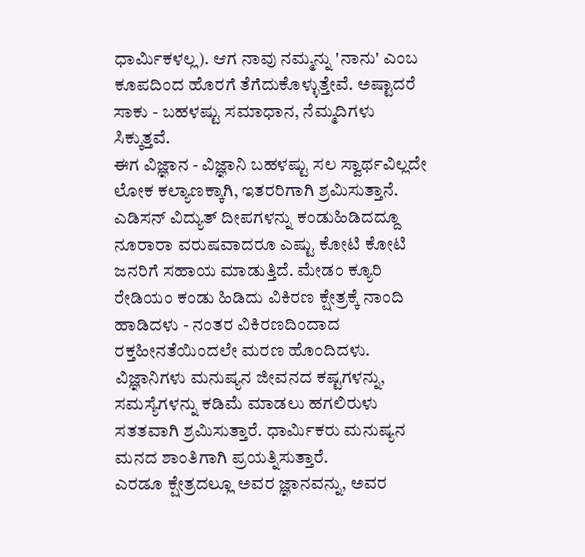ಧಾರ್ಮಿಕಳಲ್ಲ). ಆಗ ನಾವು ನಮ್ಮನ್ನು 'ನಾನು' ಎಂಬ ಕೂಪದಿಂದ ಹೊರಗೆ ತೆಗೆದುಕೊಳ್ಳುತ್ತೇವೆ. ಅಷ್ಟಾದರೆ ಸಾಕು - ಬಹಳಷ್ಟು ಸಮಾಧಾನ, ನೆಮ್ಮದಿಗಳು ಸಿಕ್ಕುತ್ತವೆ.
ಈಗ ವಿಜ್ಞಾನ - ವಿಜ್ಞಾನಿ ಬಹಳಷ್ಟು ಸಲ ಸ್ವಾರ್ಥವಿಲ್ಲದೇ ಲೋಕ ಕಲ್ಯಾಣಕ್ಕಾಗಿ, ಇತರರಿಗಾಗಿ ಶ್ರಮಿಸುತ್ತಾನೆ. ಎಡಿಸನ್ ವಿದ್ಯುತ್ ದೀಪಗಳನ್ನು ಕಂಡುಹಿಡಿದದ್ದೂ ನೂರಾರಾ ವರುಷವಾದರೂ ಎಷ್ಟು ಕೋಟಿ ಕೋಟಿ ಜನರಿಗೆ ಸಹಾಯ ಮಾಡುತ್ತಿದೆ. ಮೇಡಂ ಕ್ಯೂರಿ ರೇಡಿಯಂ ಕಂಡು ಹಿಡಿದು ವಿಕಿರಣ ಕ್ಷೇತ್ರಕ್ಕೆ ನಾಂದಿ ಹಾಡಿದಳು - ನಂತರ ವಿಕಿರಣದಿಂದಾದ ರಕ್ತಹೀನತೆಯಿಂದಲೇ ಮರಣ ಹೊಂದಿದಳು.
ವಿಜ್ಞಾನಿಗಳು ಮನುಷ್ಯನ ಜೀವನದ ಕಷ್ಟಗಳನ್ನು, ಸಮಸ್ಯೆಗಳನ್ನು ಕಡಿಮೆ ಮಾಡಲು ಹಗಲಿರುಳು ಸತತವಾಗಿ ಶ್ರಮಿಸುತ್ತಾರೆ. ಧಾರ್ಮಿಕರು ಮನುಷ್ಯನ ಮನದ ಶಾಂತಿಗಾಗಿ ಪ್ರಯತ್ನಿಸುತ್ತಾರೆ.
ಎರಡೂ ಕ್ಷೇತ್ರದಲ್ಲೂ ಅವರ ಜ್ಞಾನವನ್ನು, ಅವರ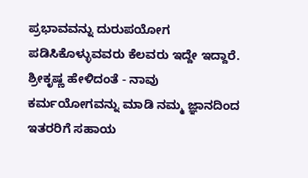ಪ್ರಭಾವವನ್ನು ದುರುಪಯೋಗ ಪಡಿಸಿಕೊಳ್ಳುವವರು ಕೆಲವರು ಇದ್ದೇ ಇದ್ದಾರೆ.
ಶ್ರೀಕೃಷ್ಣ ಹೇಳಿದಂತೆ - ನಾವು ಕರ್ಮಯೋಗವನ್ನು ಮಾಡಿ ನಮ್ಮ ಜ್ಞಾನದಿಂದ ಇತರರಿಗೆ ಸಹಾಯ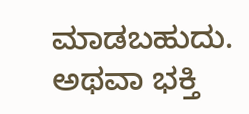ಮಾಡಬಹುದು. ಅಥವಾ ಭಕ್ತಿ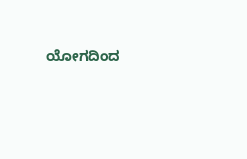ಯೋಗದಿಂದ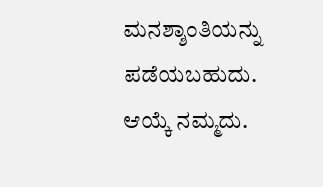ಮನಶ್ಶಾಂತಿಯನ್ನು ಪಡೆಯಬಹುದು. ಆಯ್ಕೆ ನಮ್ಮದು.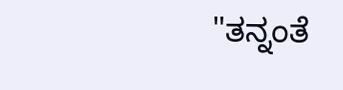"ತನ್ನಂತೆ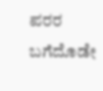ಪರರ ಬಗೆದೊಡೇ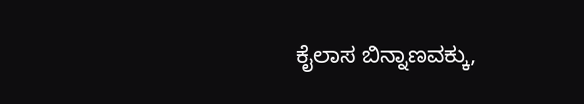ಕೈಲಾಸ ಬಿನ್ನಾಣವಕ್ಕು,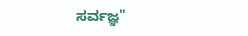ಸರ್ವಜ್ಞ"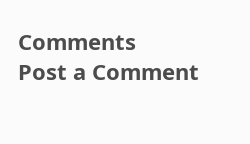Comments
Post a Comment